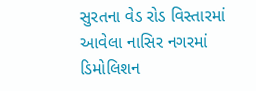સુરતના વેડ રોડ વિસ્તારમાં આવેલા નાસિર નગરમાં ડિમોલિશન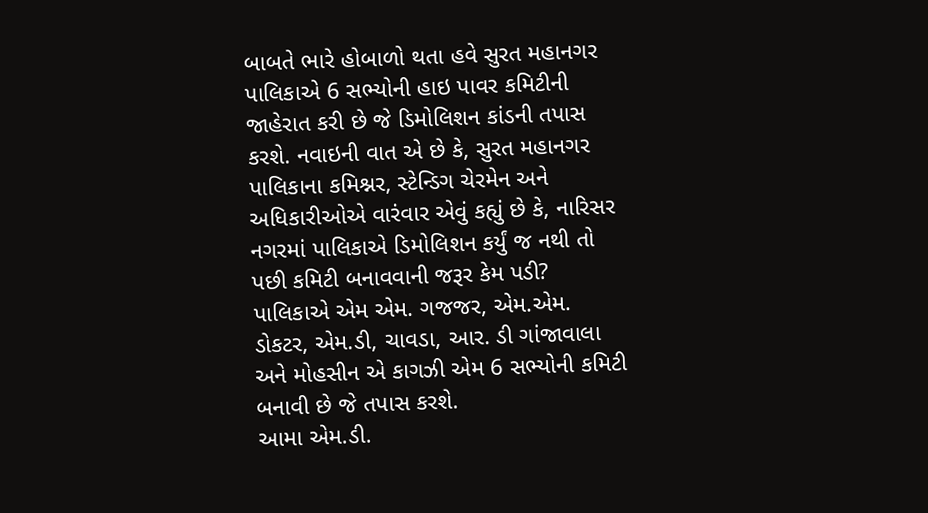બાબતે ભારે હોબાળો થતા હવે સુરત મહાનગર પાલિકાએ 6 સભ્યોની હાઇ પાવર કમિટીની જાહેરાત કરી છે જે ડિમોલિશન કાંડની તપાસ કરશે. નવાઇની વાત એ છે કે, સુરત મહાનગર પાલિકાના કમિશ્નર, સ્ટેન્ડિગ ચેરમેન અને અધિકારીઓએ વારંવાર એવું કહ્યું છે કે, નારિસર નગરમાં પાલિકાએ ડિમોલિશન કર્યું જ નથી તો પછી કમિટી બનાવવાની જરૂર કેમ પડી?
પાલિકાએ એમ એમ. ગજજર, એમ.એમ. ડોકટર, એમ.ડી, ચાવડા, આર. ડી ગાંજાવાલા અને મોહસીન એ કાગઝી એમ 6 સભ્યોની કમિટી બનાવી છે જે તપાસ કરશે.
આમા એમ.ડી.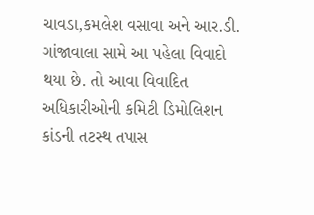ચાવડા,કમલેશ વસાવા અને આર.ડી. ગાંજાવાલા સામે આ પહેલા વિવાદો થયા છે. તો આવા વિવાદિત અધિકારીઓની કમિટી ડિમોલિશન કાંડની તટસ્થ તપાસ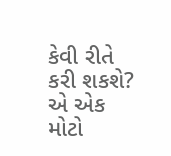કેવી રીતે કરી શકશે? એ એક મોટો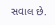સવાલ છે.